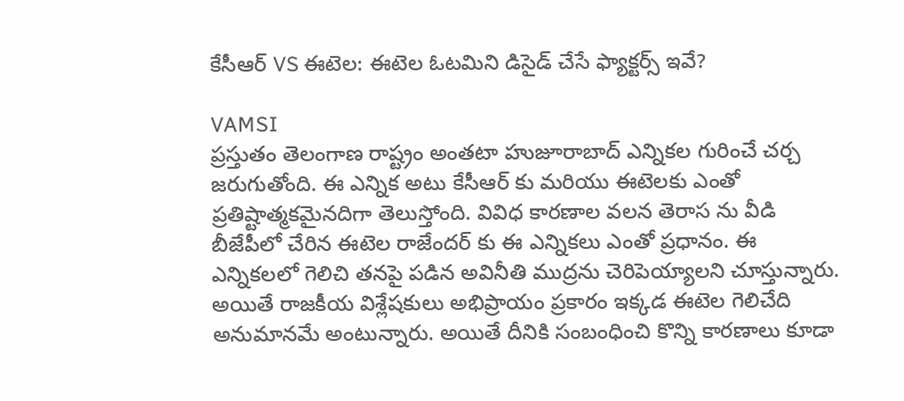కేసీఆర్ VS ఈటెల: ఈటెల ఓటమిని డిసైడ్ చేసే ఫ్యాక్టర్స్ ఇవే?

VAMSI
ప్రస్తుతం తెలంగాణ రాష్ట్రం అంతటా హుజూరాబాద్ ఎన్నికల గురించే చర్చ జరుగుతోంది. ఈ ఎన్నిక అటు కేసీఆర్ కు మరియు ఈటెలకు ఎంతో ప్రతిష్టాత్మకమైనదిగా తెలుస్తోంది. వివిధ కారణాల వలన తెరాస ను వీడి బీజేపీలో చేరిన ఈటెల రాజేందర్ కు ఈ ఎన్నికలు ఎంతో ప్రధానం. ఈ ఎన్నికలలో గెలిచి తనపై పడిన అవినీతి ముద్రను చెరిపెయ్యాలని చూస్తున్నారు. అయితే రాజకీయ విశ్లేషకులు అభిప్రాయం ప్రకారం ఇక్కడ ఈటెల గెలిచేది అనుమానమే అంటున్నారు. అయితే దీనికి సంబంధించి కొన్ని కారణాలు కూడా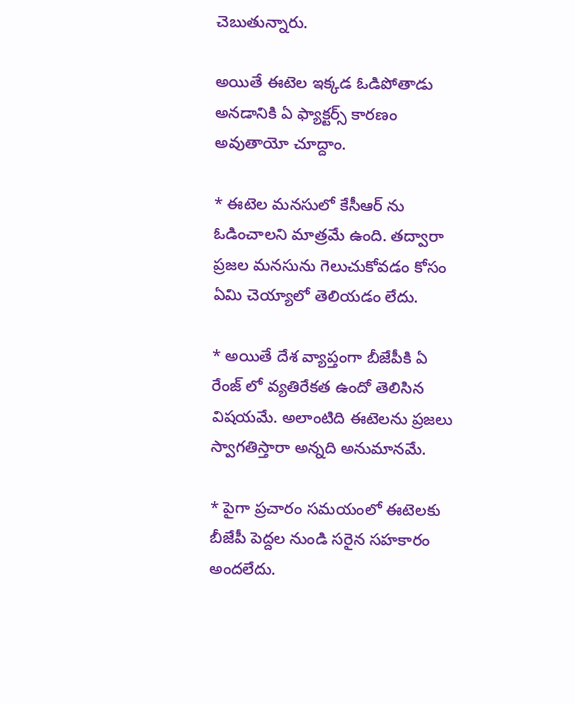చెబుతున్నారు.

అయితే ఈటెల ఇక్కడ ఓడిపోతాడు అనడానికి ఏ ఫ్యాక్టర్స్ కారణం అవుతాయో చూద్దాం.

* ఈటెల మనసులో కేసీఆర్ ను ఓడించాలని మాత్రమే ఉంది. తద్వారా ప్రజల మనసును గెలుచుకోవడం కోసం ఏమి చెయ్యాలో తెలియడం లేదు.

* అయితే దేశ వ్యాప్తంగా బీజేపీకి ఏ రేంజ్ లో వ్యతిరేకత ఉందో తెలిసిన విషయమే. అలాంటిది ఈటెలను ప్రజలు స్వాగతిస్తారా అన్నది అనుమానమే.

* పైగా ప్రచారం సమయంలో ఈటెలకు బీజేపీ పెద్దల నుండి సరైన సహకారం అందలేదు.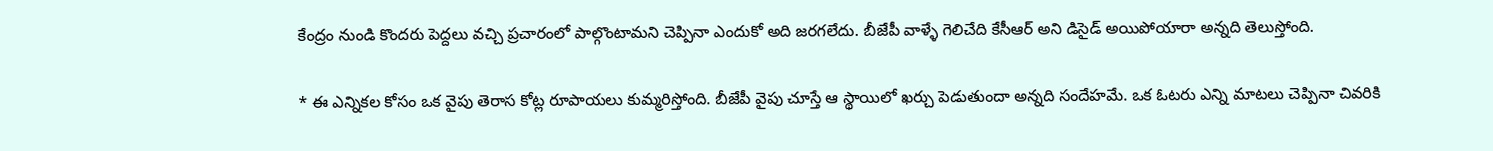కేంద్రం నుండి కొందరు పెద్దలు వచ్చి ప్రచారంలో పాల్గొంటామని చెప్పినా ఎందుకో అది జరగలేదు. బీజేపీ వాళ్ళే గెలిచేది కేసీఆర్ అని డిసైడ్ అయిపోయారా అన్నది తెలుస్తోంది.

* ఈ ఎన్నికల కోసం ఒక వైపు తెరాస కోట్ల రూపాయలు కుమ్మరిస్తోంది. బీజేపీ వైపు చూస్తే ఆ స్థాయిలో ఖర్చు పెడుతుందా అన్నది సందేహమే. ఒక ఓటరు ఎన్ని మాటలు చెప్పినా చివరికి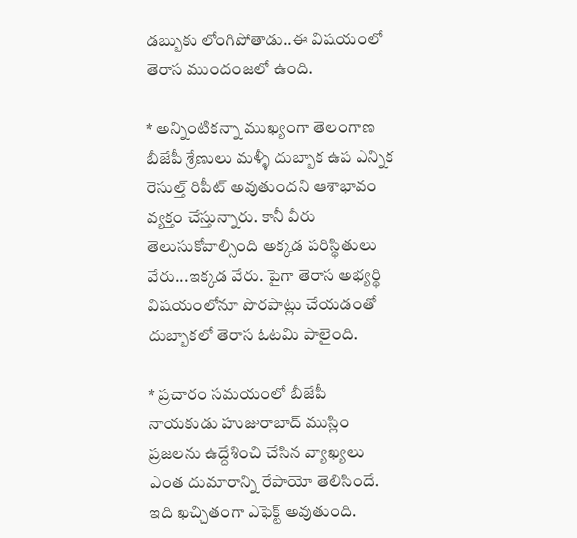డబ్బుకు లోంగిపోతాడు..ఈ విషయంలో తెరాస ముందంజలో ఉంది.

* అన్నింటికన్నా ముఖ్యంగా తెలంగాణ బీజేపీ శ్రేణులు మళ్ళీ దుబ్బాక ఉప ఎన్నిక రెసుల్త్ రిపీట్ అవుతుందని ఆశాభావం వ్యక్తం చేస్తున్నారు. కానీ వీరు తెలుసుకోవాల్సింది అక్కడ పరిస్థితులు వేరు...ఇక్కడ వేరు. పైగా తెరాస అభ్యర్థి విషయంలోనూ పొరపాట్లు చేయడంతో దుబ్బాకలో తెరాస ఓటమి పాలైంది.

* ప్రచారం సమయంలో బీజేపీ నాయకుడు హుజురాబాద్ ముస్లిం ప్రజలను ఉద్దేశించి చేసిన వ్యాఖ్యలు ఎంత దుమారాన్ని రేపాయో తెలిసిందే. ఇది ఖచ్చితంగా ఎఫెక్ట్ అవుతుంది.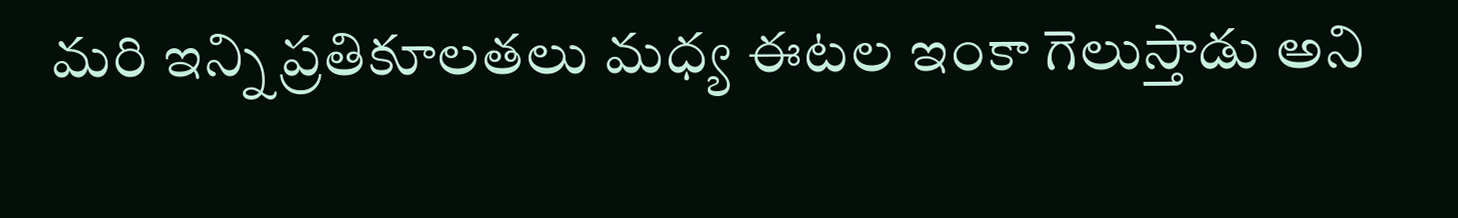మరి ఇన్ని ప్రతికూలతలు మధ్య ఈటల ఇంకా గెలుస్తాడు అని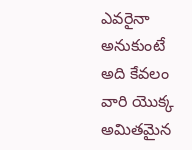ఎవరైనా అనుకుంటే అది కేవలం వారి యొక్క అమితమైన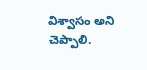విశ్వాసం అని చెప్పాలి.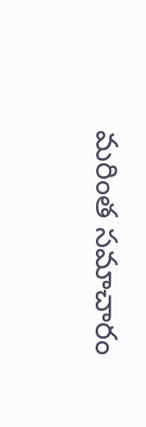మరింత సమాచారం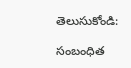తెలుసుకోండి:

సంబంధిత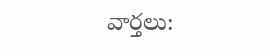వార్తలు: